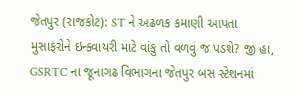જેતપુર (રાજકોટ): ST ને અઢળક કમાણી આપતા મુસાફરોને ઇન્ક્વાયરી માટે વાંકુ તો વળવું જ પડશે? જી હા, GSRTC ના જૂનાગઢ વિભાગના જેતપુર બસ સ્ટેશનમાં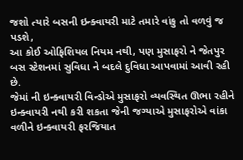જશો ત્યારે બસની ઇન્ક્વાયરી માટે તમારે વાંકુ તો વળવું જ પડશે,
આ કોઈ ઓફિશિયલ નિયમ નથી, પણ મુસાફરો ને જેતપુર બસ સ્ટેશનમાં સુવિધા ને બદલે દુવિધા આપવામાં આવી રહી છે.
જેમાં ની ઇન્ક્વાયરી વિન્ડોએ મુસાફરો વ્યવસ્થિત ઊભા રહીને ઇન્ક્વાયરી નથી કરી શકતા જેની જગ્યાએ મુસાફરોએ વાંકા વળીને ઇન્ક્વાયરી ફરજિયાત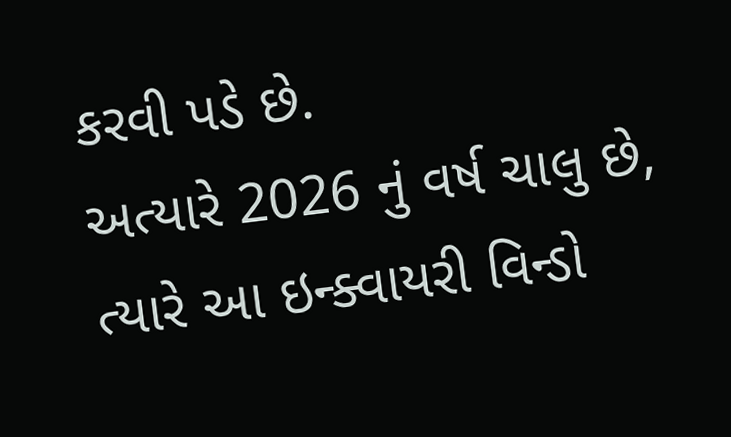કરવી પડે છે.
અત્યારે 2026 નું વર્ષ ચાલુ છે, ત્યારે આ ઇન્ક્વાયરી વિન્ડો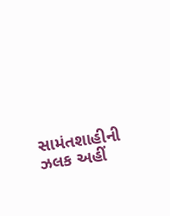સામંતશાહીની ઝલક અહીં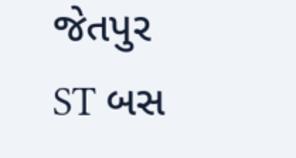જેતપુર ST બસ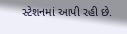સ્ટેશનમાં આપી રહી છે.